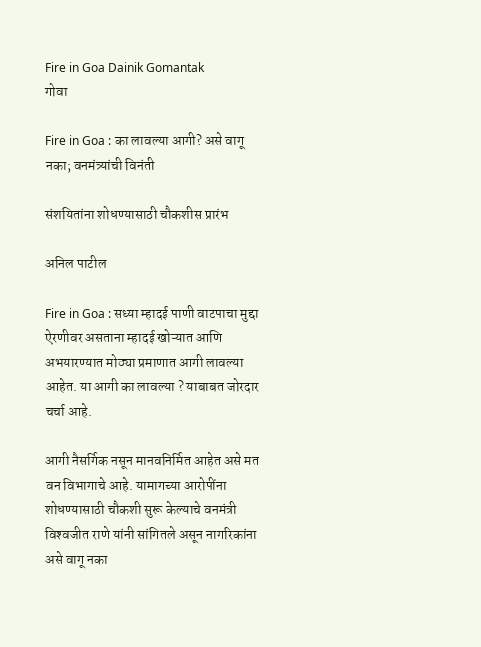Fire in Goa Dainik Gomantak
गोवा

Fire in Goa : का लावल्या आगी? असे वागू नका; वनमंत्र्यांची विनंती

संशयितांना शोधण्यासाठी चौकशीस प्रारंभ

अनिल पाटील

Fire in Goa : सध्या म्हादई पाणी वाटपाचा मुद्दा ऐरणीवर असताना म्हादई खोऱ्यात आणि अभयारण्यात मोठ्या प्रमाणात आगी लावल्या आहेत. या आगी का लावल्या ? याबाबत जोरदार चर्चा आहे.

आगी नैसर्गिक नसून मानवनिर्मित आहेत असे मत वन विभागाचे आहे. यामागच्या आरोपींना शोधण्यासाठी चौकशी सुरू केल्याचे वनमंत्री विश्‍वजीत राणे यांनी सांगितले असून नागरिकांना असे वागू नका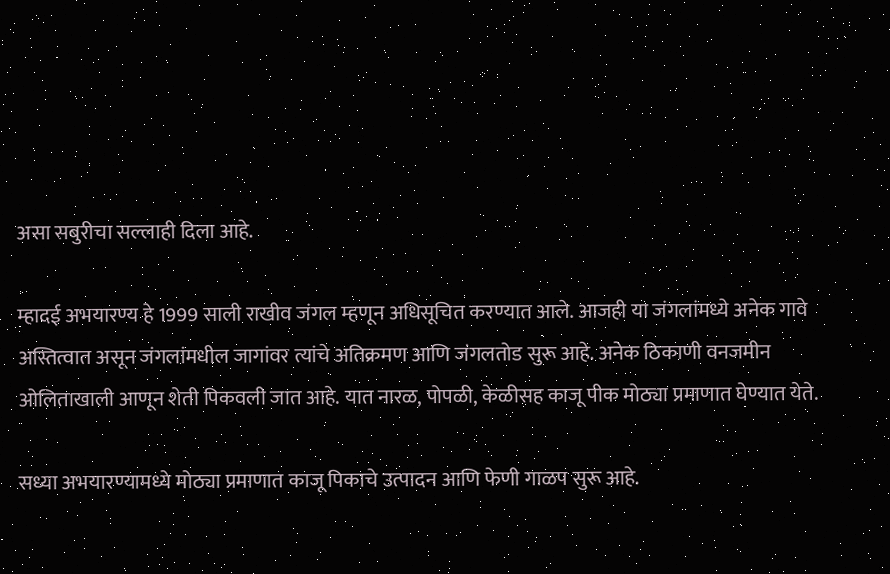असा सबुरीचा सल्लाही दिला आहे.

म्हादई अभयारण्य हे 1999 साली राखीव जंगल म्हणून अधिसूचित करण्यात आले. आजही या जंगलांमध्ये अनेक गावे अस्तित्वात असून जंगलांमधील जागांवर त्यांचे अतिक्रमण आणि जंगलतोड सुरू आहे. अनेक ठिकाणी वनजमीन ओलिताखाली आणून शेती पिकवली जात आहे. यात नारळ, पोपळी, केळीसह काजू पीक मोठ्या प्रमाणात घेण्यात येते.

सध्या अभयारण्यामध्ये मोठ्या प्रमाणात काजू पिकाचे उत्पादन आणि फेणी गाळप सुरू आहे.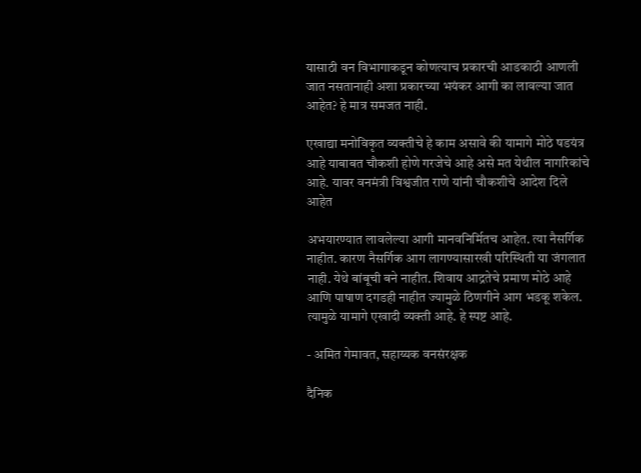यासाठी वन विभागाकडून कोणत्याच प्रकारची आडकाठी आणली जात नसतानाही अशा प्रकारच्या भयंकर आगी का लावल्या जात आहेत? हे मात्र समजत नाही.

एखाद्या मनोविकृत व्यक्तीचे हे काम असावे की यामागे मोठे षडयंत्र आहे याबाबत चौकशी होणे गरजेचे आहे असे मत येथील नागरिकांचे आहे. यावर वनमंत्री विश्वजीत राणे यांनी चौकशीचे आदेश दिले आहेत

अभयारण्यात लावलेल्या आगी मानवनिर्मितच आहेत. त्या नैसर्गिक नाहीत. कारण नैसर्गिक आग लागण्यासारखी परिस्थिती या जंगलात नाही. येथे बांबूची बने नाहीत. शिवाय आद्रतेचे प्रमाण मोठे आहे आणि पाषाण दगडही नाहीत ज्यामुळे ठिणगीने आग भडकू शकेल. त्यामुळे यामागे एखादी व्यक्ती आहे. हे स्पष्ट आहे.

- अमित गेमावत, सहाय्यक वनसंरक्षक

दैनिक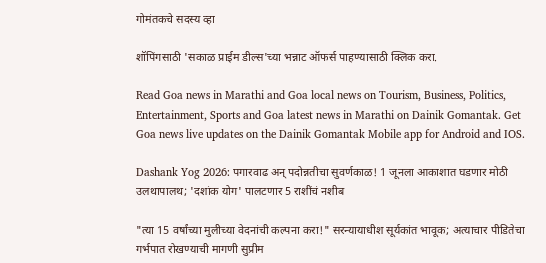गोमंतकचे सदस्य व्हा

शॉपिंगसाठी 'सकाळ प्राईम डील्स'च्या भन्नाट ऑफर्स पाहण्यासाठी क्लिक करा.

Read Goa news in Marathi and Goa local news on Tourism, Business, Politics, Entertainment, Sports and Goa latest news in Marathi on Dainik Gomantak. Get Goa news live updates on the Dainik Gomantak Mobile app for Android and IOS.

Dashank Yog 2026: पगारवाढ अन् पदोन्नतीचा सुवर्णकाळ! 1 जूनला आकाशात घडणार मोठी उलथापालथ; 'दशांक योग' पालटणार 5 राशींचं नशीब

"त्या 15 वर्षांच्या मुलीच्या वेदनांची कल्पना करा!" सरन्यायाधीश सूर्यकांत भावूक; अत्याचार पीडितेचा गर्भपात रोखण्याची मागणी सुप्रीम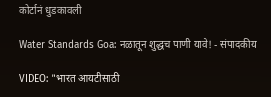कोर्टानं धुडकावली

Water Standards Goa: नळातून शुद्धच पाणी यावे! - संपादकीय

VIDEO: "भारत आयटीसाठी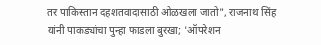तर पाकिस्तान दहशतवादासाठी ओळखला जातो", राजनाथ सिंह यांनी पाकड्यांचा पुन्हा फाडला बुरखा; 'ऑपरेशन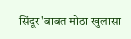सिंदूर'बाबत मोठा खुलासा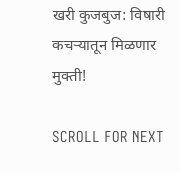खरी कुजबुज: विषारी कचऱ्यातून मिळणार मुक्ती!

SCROLL FOR NEXT